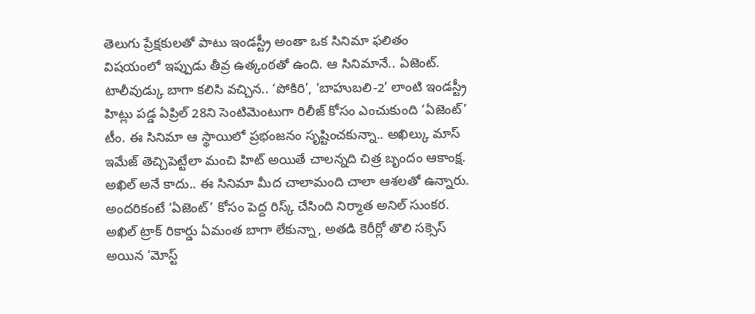తెలుగు ప్రేక్షకులతో పాటు ఇండస్ట్రీ అంతా ఒక సినిమా ఫలితం విషయంలో ఇప్పుడు తీవ్ర ఉత్కంఠతో ఉంది. ఆ సినిమానే.. ఏజెంట్. టాలీవుడ్కు బాగా కలిసి వచ్చిన.. ‘పోకిరి’, ‘బాహుబలి-2’ లాంటి ఇండస్ట్రీ హిట్లు పడ్డ ఏప్రిల్ 28ని సెంటిమెంటుగా రిలీజ్ కోసం ఎంచుకుంది ‘ఏజెంట్’ టీం. ఈ సినిమా ఆ స్థాయిలో ప్రభంజనం సృష్టించకున్నా.. అఖిల్కు మాస్ ఇమేజ్ తెచ్చిపెట్టేలా మంచి హిట్ అయితే చాలన్నది చిత్ర బృందం ఆకాంక్ష.
అఖిల్ అనే కాదు.. ఈ సినిమా మీద చాలామంది చాలా ఆశలతో ఉన్నారు. అందరికంటే ‘ఏజెంట్’ కోసం పెద్ద రిస్క్ చేసింది నిర్మాత అనిల్ సుంకర. అఖిల్ ట్రాక్ రికార్డు ఏమంత బాగా లేకున్నా, అతడి కెరీర్లో తొలి సక్సెస్ అయిన ‘మోస్ట్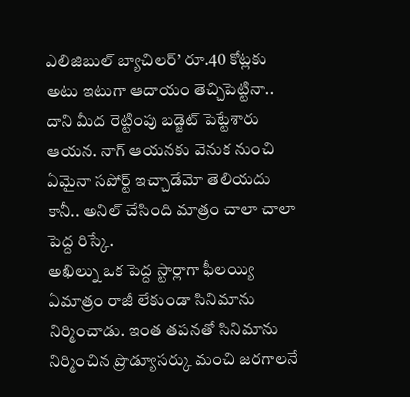ఎలిజిబుల్ బ్యాచిలర్’ రూ.40 కోట్లకు అటు ఇటుగా ఆదాయం తెచ్చిపెట్టినా.. దాని మీద రెట్టింపు బడ్జెట్ పెట్టేశారు ఆయన. నాగ్ ఆయనకు వెనుక నుంచి ఏమైనా సపోర్ట్ ఇచ్చాడేమో తెలియదు కానీ.. అనిల్ చేసింది మాత్రం చాలా చాలా పెద్ద రిస్కే.
అఖిల్ను ఒక పెద్ద స్టార్లాగా ఫీలయ్యి ఏమాత్రం రాజీ లేకుండా సినిమాను నిర్మించాడు. ఇంత తపనతో సినిమాను నిర్మించిన ప్రొడ్యూసర్కు మంచి జరగాలనే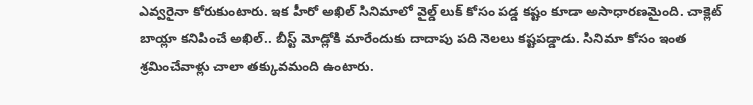ఎవ్వరైనా కోరుకుంటారు. ఇక హీరో అఖిల్ సినిమాలో వైల్డ్ లుక్ కోసం పడ్డ కష్టం కూడా అసాధారణమైంది. చాక్లెట్ బాయ్లా కనిపించే అఖిల్.. బీస్ట్ మోడ్లోకి మారేందుకు దాదాపు పది నెలలు కష్టపడ్డాడు. సినిమా కోసం ఇంత శ్రమించేవాళ్లు చాలా తక్కువమంది ఉంటారు.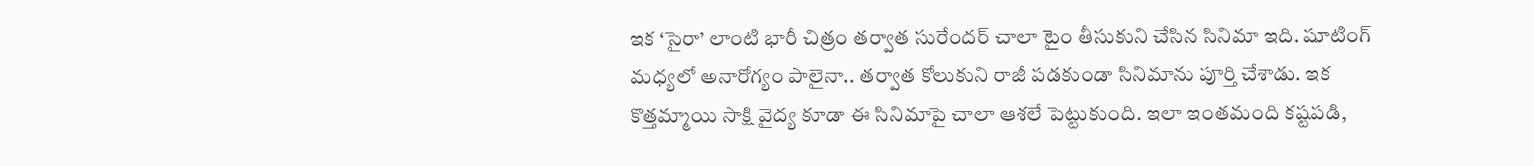ఇక ‘సైరా’ లాంటి భారీ చిత్రం తర్వాత సురేందర్ చాలా టైం తీసుకుని చేసిన సినిమా ఇది. షూటింగ్ మధ్యలో అనారోగ్యం పాలైనా.. తర్వాత కోలుకుని రాజీ పడకుండా సినిమాను పూర్తి చేశాడు. ఇక కొత్తమ్మాయి సాక్షి వైద్య కూడా ఈ సినిమాపై చాలా ఆశలే పెట్టుకుంది. ఇలా ఇంతమంది కష్టపడి,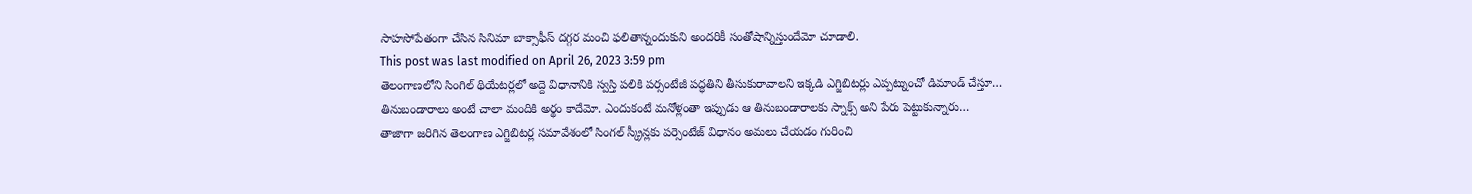సాహసోపేతంగా చేసిన సినిమా బాక్సాఫీస్ దగ్గర మంచి ఫలితాన్నందుకుని అందరికీ సంతోషాన్నిస్తుందేమో చూడాలి.
This post was last modified on April 26, 2023 3:59 pm
తెలంగాణలోని సింగిల్ థియేటర్లలో అద్దె విధానానికి స్వస్తి పలికి పర్సంటేజీ పద్ధతిని తీసుకురావాలని ఇక్కడి ఎగ్జిబిటర్లు ఎప్పట్నుంచో డిమాండ్ చేస్తూ…
తినుబండారాలు అంటే చాలా మందికి అర్థం కాదేమో. ఎందుకంటే మనోళ్లంతా ఇప్పుడు ఆ తినుబండారాలకు స్నాక్స్ అని పేరు పెట్టుకున్నారు…
తాజాగా జరిగిన తెలంగాణ ఎగ్జిబిటర్ల సమావేశంలో సింగల్ స్క్రీన్లకు పర్సెంటేజ్ విధానం అమలు చేయడం గురించి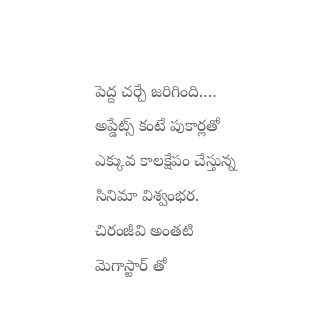పెద్ద చర్చే జరిగింది.…
అప్డేట్స్ కంటే పుకార్లతో ఎక్కువ కాలక్షేపం చేస్తున్న సినిమా విశ్వంభర. చిరంజీవి అంతటి మెగాస్టార్ తో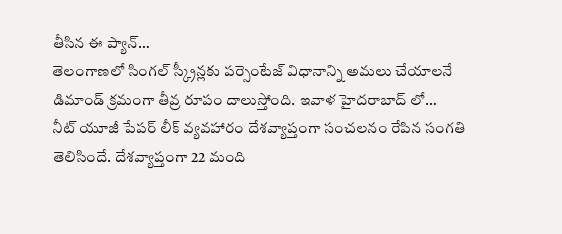తీసిన ఈ ప్యాన్…
తెలంగాణలో సింగల్ స్క్రీన్లకు పర్సెంటేజ్ విధానాన్ని అమలు చేయాలనే డిమాండ్ క్రమంగా తీవ్ర రూపం దాలుస్తోంది. ఇవాళ హైదరాబాద్ లో…
నీట్ యూజీ పేపర్ లీక్ వ్యవహారం దేశవ్యాప్తంగా సంచలనం రేపిన సంగతి తెలిసిందే. దేశవ్యాప్తంగా 22 మంది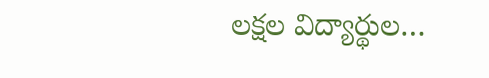లక్షల విద్యార్థుల…